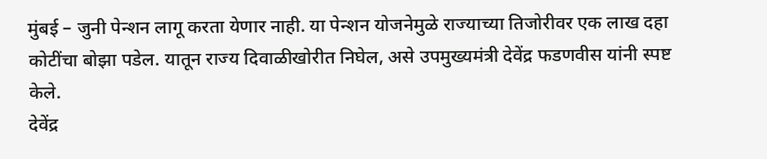मुंबई – जुनी पेन्शन लागू करता येणार नाही. या पेन्शन योजनेमुळे राज्याच्या तिजोरीवर एक लाख दहा कोटींचा बोझा पडेल. यातून राज्य दिवाळीखोरीत निघेल, असे उपमुख्यमंत्री देवेंद्र फडणवीस यांनी स्पष्ट केले.
देवेंद्र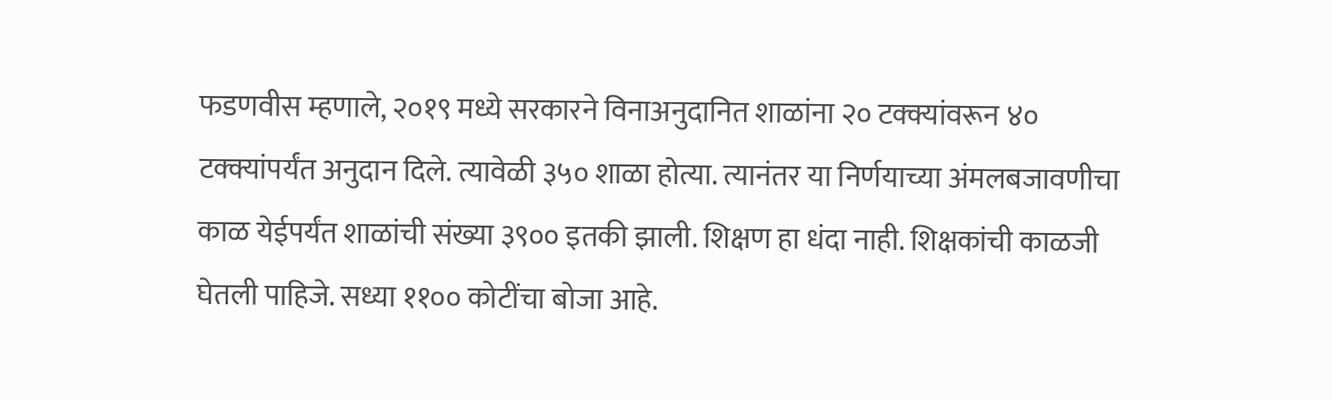फडणवीस म्हणाले, २०१९ मध्ये सरकारने विनाअनुदानित शाळांना २० टक्क्यांवरून ४० टक्क्यांपर्यंत अनुदान दिले. त्यावेळी ३५० शाळा होत्या. त्यानंतर या निर्णयाच्या अंमलबजावणीचा काळ येईपर्यंत शाळांची संख्या ३९०० इतकी झाली. शिक्षण हा धंदा नाही. शिक्षकांची काळजी घेतली पाहिजे. सध्या ११०० कोटींचा बोजा आहे.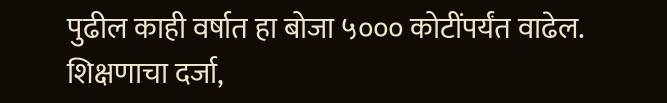पुढील काही वर्षात हा बोजा ५००० कोटींपर्यंत वाढेल. शिक्षणाचा दर्जा,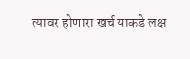त्यावर होणारा खर्च याकडे लक्ष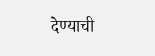देण्याची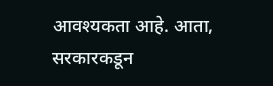आवश्यकता आहे. आता, सरकारकडून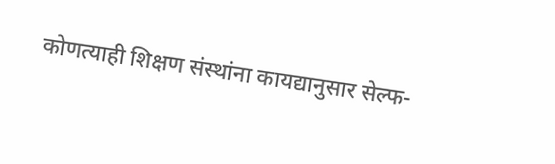कोणत्याही शिक्षण संस्थांना कायद्यानुसार सेल्फ-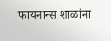फायनान्स शाळांना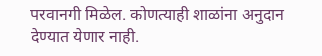परवानगी मिळेल. कोणत्याही शाळांना अनुदान देण्यात येणार नाही.